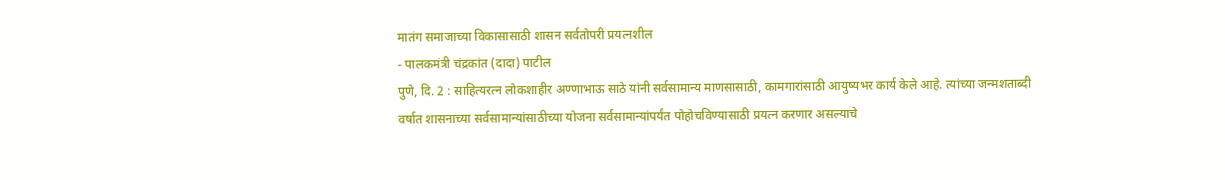मातंग समाजाच्या विकासासाठी शासन सर्वतोपरी प्रयत्नशील
- पालकमंत्री चंद्रकांत (दादा) पाटील
पुणे, दि. 2 : साहित्यरत्न लोकशाहीर अण्णाभाऊ साठे यांनी सर्वसामान्य माणसासाठी, कामगारांसाठी आयुष्यभर कार्य केले आहे. त्यांच्या जन्मशताब्दी वर्षात शासनाच्या सर्वसामान्यांसाठीच्या योजना सर्वसामान्यांपर्यंत पोहोचविण्यासाठी प्रयत्न करणार असल्याचे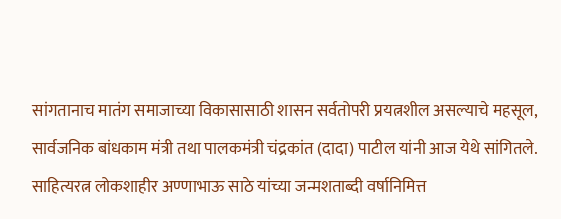सांगतानाच मातंग समाजाच्या विकासासाठी शासन सर्वतोपरी प्रयत्नशील असल्याचे महसूल, सार्वजनिक बांधकाम मंत्री तथा पालकमंत्री चंद्रकांत (दादा) पाटील यांनी आज येथे सांगितले. साहित्यरत्न लोकशाहीर अण्णाभाऊ साठे यांच्या जन्मशताब्दी वर्षानिमित्त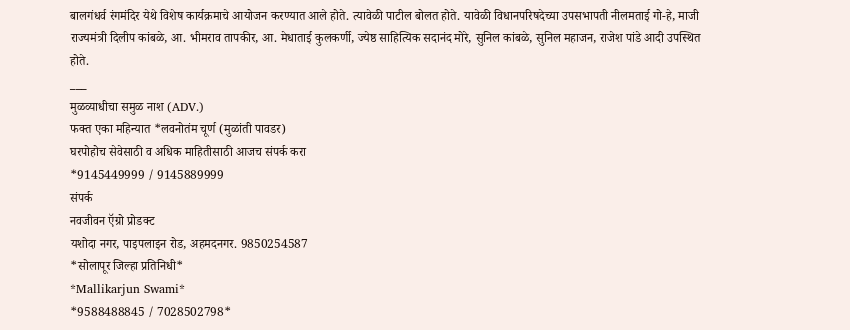बालगंधर्व रंगमंदिर येथे विशेष कार्यक्रमाचे आयोजन करण्यात आले होते. त्यावेळी पाटील बोलत होते. यावेळी विधानपरिषदेच्या उपसभापती नीलमताई गो-हे, माजी राज्यमंत्री दिलीप कांबळे, आ. भीमराव तापकीर, आ. मेधाताई कुलकर्णी, ज्येष्ठ साहित्यिक सदानंद मोरे, सुनिल कांबळे, सुनिल महाजन, राजेश पांडे आदी उपस्थित होते.
___
मुळव्याधीचा समुळ नाश (ADV.)
फक्त एका महिन्यात *लवनोतंम चूर्ण (मुळांती पावडर)
घरपोहोच सेवेसाठी व अधिक माहितीसाठी आजच संपर्क करा
*9145449999 / 9145889999
संपर्क
नवजीवन ऍग्रो प्रोडक्ट
यशोदा नगर, पाइपलाइन रोड, अहमदनगर. 9850254587
*सोलापूर जिल्हा प्रतिनिधी*
*Mallikarjun Swami*
*9588488845 / 7028502798*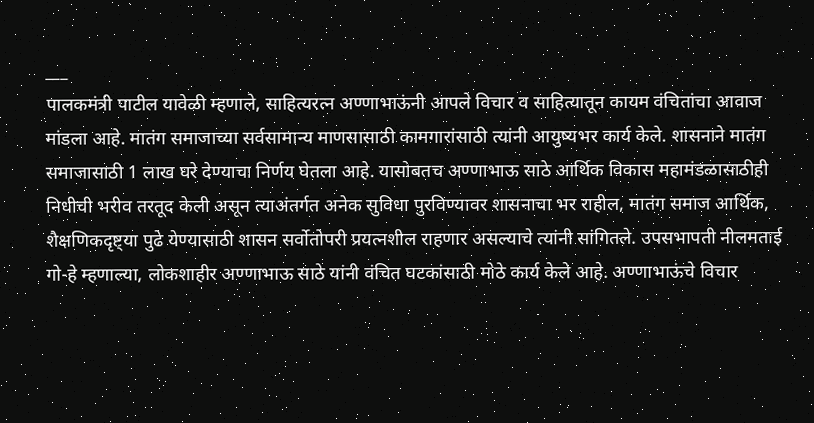___
पालकमंत्री पाटील यावेळी म्हणाले, साहित्यरत्न अण्णाभाऊंनी आपले विचार व साहित्यातून कायम वंचितांचा आवाज मांडला आहे. मातंग समाजाच्या सर्वसामान्य माणसासाठी कामगारांसाठी त्यांनी आयुष्यभर कार्य केले. शासनाने मातंग समाजासाठी 1 लाख घरे देण्याचा निर्णय घेतला आहे. यासोबतच अण्णाभाऊ साठे आर्थिक विकास महामंडळासाठीही निधीची भरीव तरतूद केली असून त्याअंतर्गत अनेक सुविधा पुरविण्यावर शासनाचा भर राहील, मातंग समाज आर्थिक, शैक्षणिकदृष्ट्या पुढे येण्यासाठी शासन सर्वोतोपरी प्रयत्नशील राहणार असल्याचे त्यांनी सांगितले. उपसभापती नीलमताई गो-हे म्हणाल्या, लोकशाहीर अण्णाभाऊ साठे यांनी वंचित घटकांसाठी मोठे कार्य केले आहे. अण्णाभाऊंचे विचार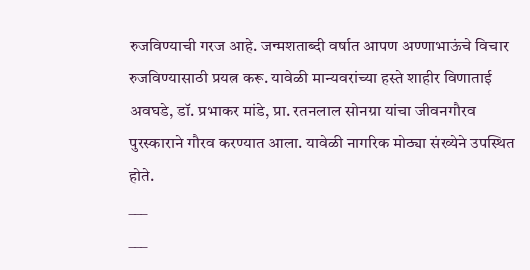रुजविण्याची गरज आहे. जन्मशताब्दी वर्षात आपण अण्णाभाऊंचे विचार रुजविण्यासाठी प्रयत्न करू. यावेळी मान्यवरांच्या हस्ते शाहीर विणाताई अवघडे, डॉ. प्रभाकर मांडे, प्रा. रतनलाल सोनग्रा यांचा जीवनगौरव पुरस्काराने गौरव करण्यात आला. यावेळी नागरिक मोठ्या संख्येने उपस्थित होते.
___
___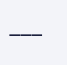___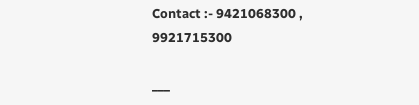Contact :- 9421068300 , 9921715300

___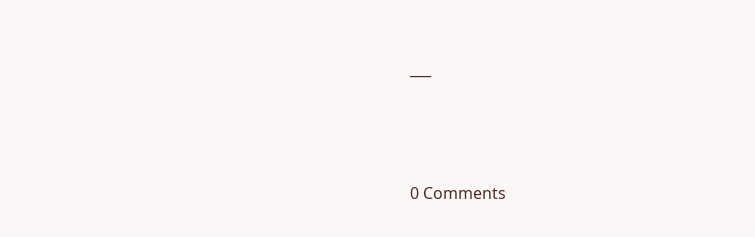___





0 Comments